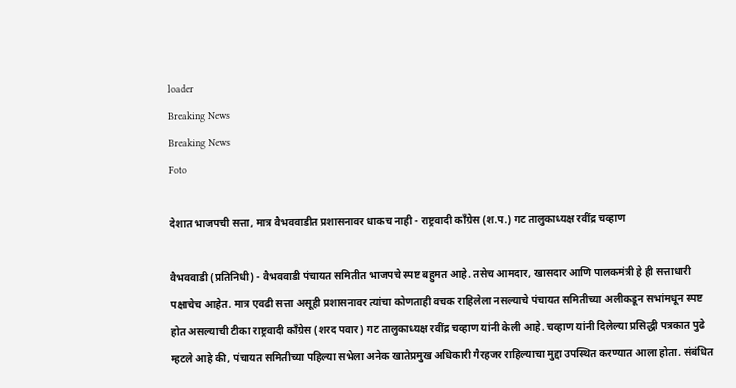loader
Breaking News
Breaking News
Foto

देशात भाजपची सत्ता, मात्र वैभववाडीत प्रशासनावर धाकच नाही - राष्ट्रवादी कॉंग्रेस (श.प.) गट तालुकाध्यक्ष रवींद्र चव्हाण

वैभववाडी (प्रतिनिधी) - वैभववाडी पंचायत समितीत भाजपचे स्पष्ट बहुमत आहे. तसेच आमदार, खासदार आणि पालकमंत्री हे ही सत्ताधारी पक्षाचेच आहेत. मात्र एवढी सत्ता असूही प्रशासनावर त्यांचा कोणताही वचक राहिलेला नसल्याचे पंचायत समितीच्या अलीकडून सभांमधून स्पष्ट होत असल्याची टीका राष्ट्रवादी काँग्रेस (शरद पवार) गट तालुकाध्यक्ष रवींद्र चव्हाण यांनी केली आहे. चव्हाण यांनी दिलेल्या प्रसिद्धी पत्रकात पुढे म्हटले आहे की, पंचायत समितीच्या पहिल्या सभेला अनेक खातेप्रमुख अधिकारी गैरहजर राहिल्याचा मुद्दा उपस्थित करण्यात आला होता. संबंधित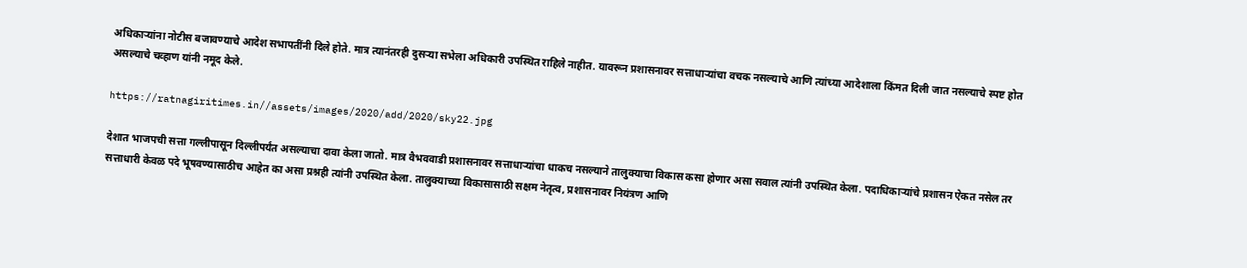अधिकाऱ्यांना नोटीस बजावण्याचे आदेश सभापतींनी दिले होते. मात्र त्यानंतरही दुसऱ्या सभेला अधिकारी उपस्थित राहिले नाहीत. यावरून प्रशासनावर सत्ताधाऱ्यांचा वचक नसल्याचे आणि त्यांच्या आदेशाला किंमत दिली जात नसल्याचे स्पष्ट होत असल्याचे चव्हाण यांनी नमूद केले.

https://ratnagiritimes.in//assets/images/2020/add/2020/sky22.jpg

देशात भाजपची सत्ता गल्लीपासून दिल्लीपर्यंत असल्याचा दावा केला जातो. मात्र वैभववाडी प्रशासनावर सत्ताधाऱ्यांचा धाकच नसल्याने तालुक्याचा विकास कसा होणार असा सवाल त्यांनी उपस्थित केला. पदाधिकाऱ्यांचे प्रशासन ऐकत नसेल तर सत्ताधारी केवळ पदे भूषवण्यासाठीच आहेत का असा प्रश्नही त्यांनी उपस्थित केला. तालुक्याच्या विकासासाठी सक्षम नेतृत्व, प्रशासनावर नियंत्रण आणि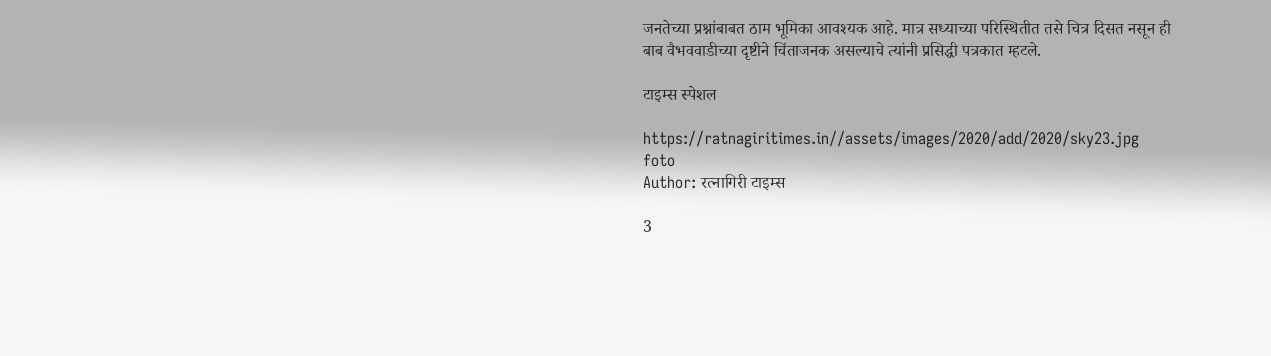जनतेच्या प्रश्नांबाबत ठाम भूमिका आवश्यक आहे. मात्र सध्याच्या परिस्थितीत तसे चित्र दिसत नसून ही बाब वैभववाडीच्या दृष्टीने चिंताजनक असल्याचे त्यांनी प्रसिद्धी पत्रकात म्हटले.

टाइम्स स्पेशल

https://ratnagiritimes.in//assets/images/2020/add/2020/sky23.jpg
foto
Author: रत्नागिरी टाइम्स

3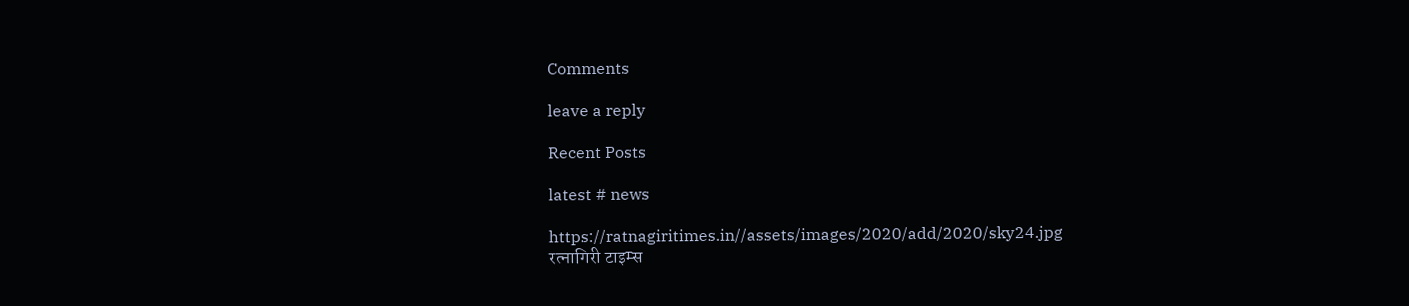Comments

leave a reply

Recent Posts

latest # news

https://ratnagiritimes.in//assets/images/2020/add/2020/sky24.jpg
रत्नागिरी टाइम्स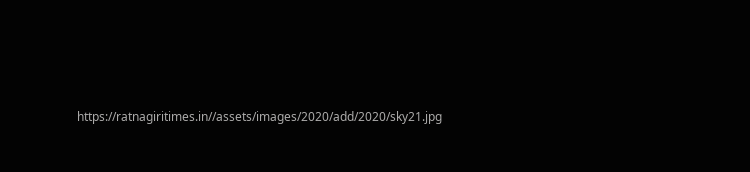https://ratnagiritimes.in//assets/images/2020/add/2020/sky21.jpg